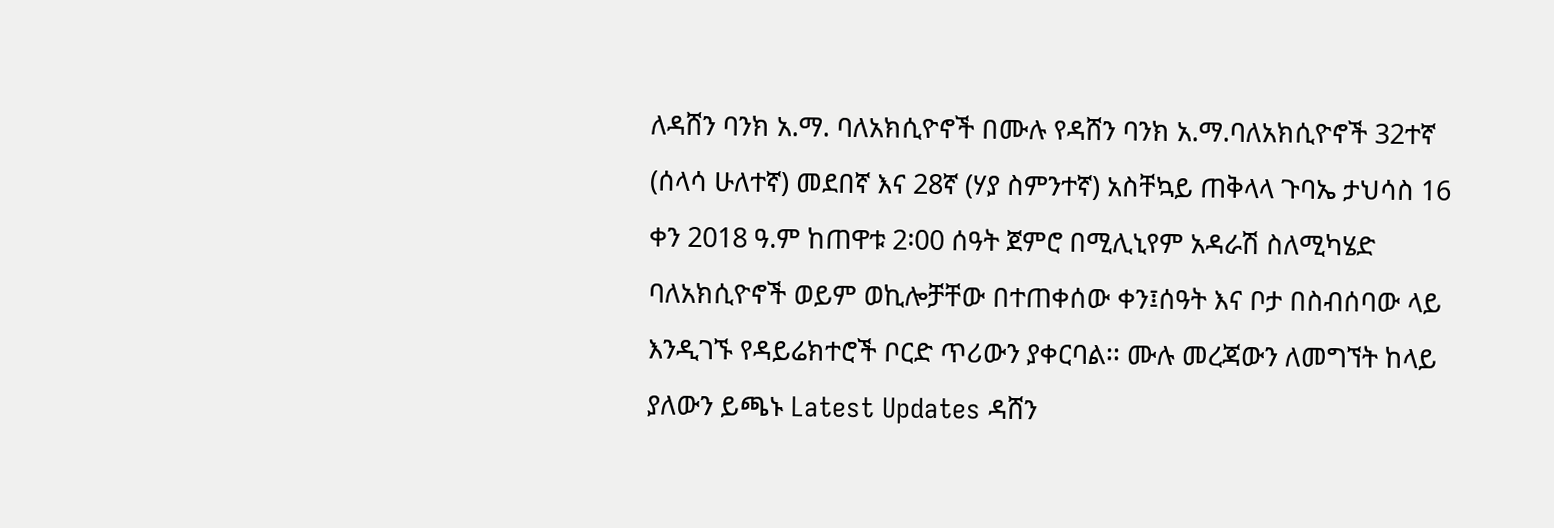ለዳሸን ባንክ አ.ማ. ባለአክሲዮኖች በሙሉ የዳሸን ባንክ አ.ማ.ባለአክሲዮኖች 32ተኛ (ሰላሳ ሁለተኛ) መደበኛ እና 28ኛ (ሃያ ስምንተኛ) አስቸኳይ ጠቅላላ ጉባኤ ታህሳስ 16 ቀን 2018 ዓ.ም ከጠዋቱ 2፡00 ሰዓት ጀምሮ በሚሊኒየም አዳራሽ ስለሚካሄድ ባለአክሲዮኖች ወይም ወኪሎቻቸው በተጠቀሰው ቀን፤ሰዓት እና ቦታ በስብሰባው ላይ እንዲገኙ የዳይሬክተሮች ቦርድ ጥሪውን ያቀርባል፡፡ ሙሉ መረጃውን ለመግኘት ከላይ ያለውን ይጫኑ Latest Updates ዳሸን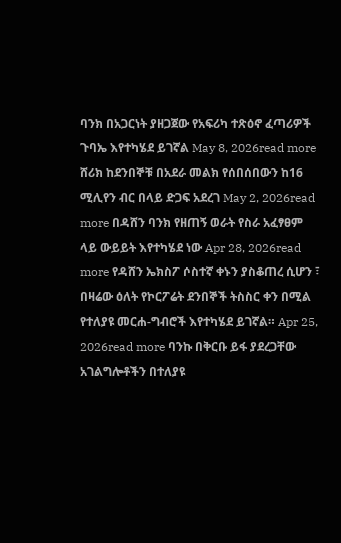ባንክ በአጋርነት ያዘጋጀው የአፍሪካ ተጽዕኖ ፈጣሪዎች ጉባኤ እየተካሄደ ይገኛል May 8, 2026read more ሸሪክ ከደንበኞቹ በአደራ መልክ የሰበሰበውን ከ16 ሚሊየን ብር በላይ ድጋፍ አደረገ May 2, 2026read more በዳሸን ባንክ የዘጠኝ ወራት የስራ አፈፃፀም ላይ ውይይት እየተካሄደ ነው Apr 28, 2026read more የዳሸን ኤክስፖ ሶስተኛ ቀኑን ያስቆጠረ ሲሆን ፣ በዛሬው ዕለት የኮርፖሬት ደንበኞች ትስስር ቀን በሚል የተለያዩ መርሐ-ግብሮች እየተካሄደ ይገኛል። Apr 25, 2026read more ባንኩ በቅርቡ ይፋ ያደረጋቸው አገልግሎቶችን በተለያዩ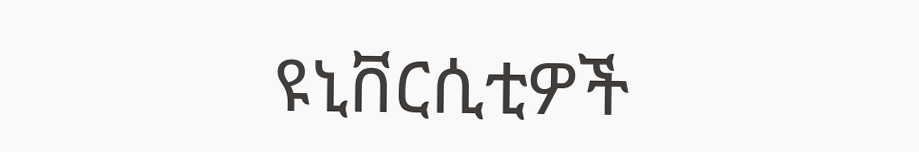ዩኒቨርሲቲዎች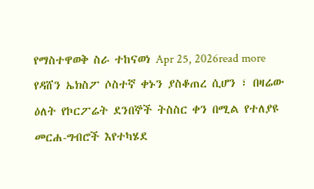የማስተዋወቅ ስራ ተከናወነ Apr 25, 2026read more
የዳሸን ኤክስፖ ሶስተኛ ቀኑን ያስቆጠረ ሲሆን ፣ በዛሬው ዕለት የኮርፖሬት ደንበኞች ትስስር ቀን በሚል የተለያዩ መርሐ-ግብሮች እየተካሄደ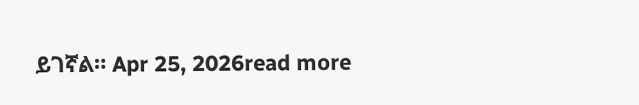ይገኛል። Apr 25, 2026read more